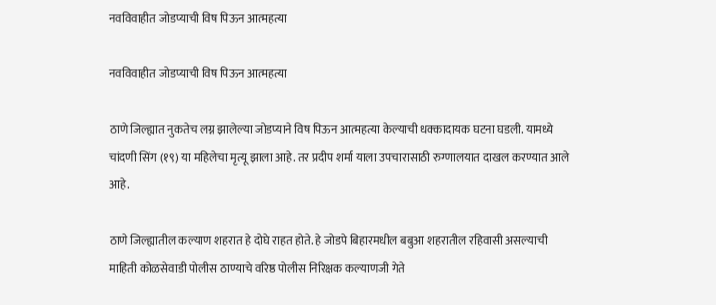नवविवाहीत जोडप्याची विष पिऊन आत्महत्या

नवविवाहीत जोडप्याची विष पिऊन आत्महत्या

ठाणे जिल्ह्यात नुकतेच लग्न झालेल्या जोडप्याने विष पिऊन आत्महत्या केल्याची धक्कादायक घटना घडली. यामध्ये चांदणी सिंग (१९) या महिलेचा मृत्यू झाला आहे. तर प्रदीप शर्मा याला उपचारासाठी रुग्णालयात दाखल करण्यात आले आहे.

ठाणे जिल्ह्यातील कल्याण शहरात हे दोघे राहत होते. हे जोडपे बिहारमधील बबुआ शहरातील रहिवासी असल्याची माहिती कोळसेवाडी पोलीस ठाण्याचे वरिष्ठ पोलीस निरिक्षक कल्याणजी गेते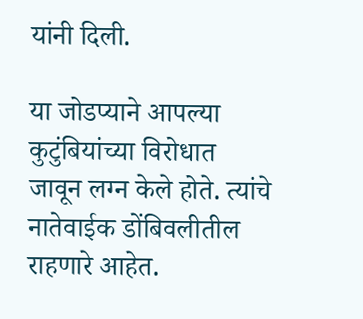यांनी दिली.

या जोडप्याने आपल्या कुटुंबियांच्या विरोधात जावून लग्न केले होते. त्यांचे नातेवाईक डोंबिवलीतील राहणारे आहेत.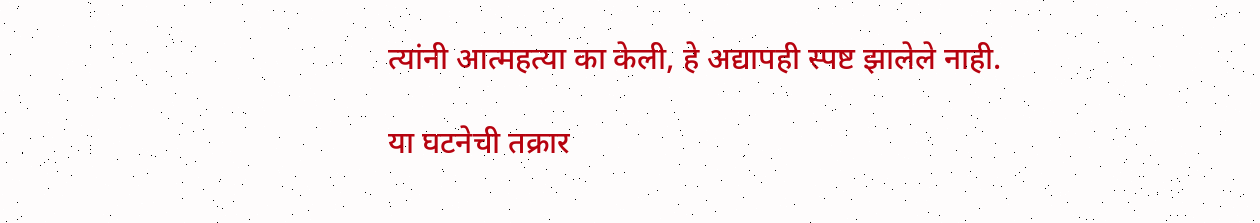त्यांनी आत्महत्या का केली, हे अद्यापही स्पष्ट झालेले नाही.

या घटनेची तक्रार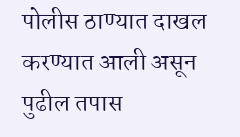पोलीस ठाण्यात दाखल करण्यात आली असून पुढील तपास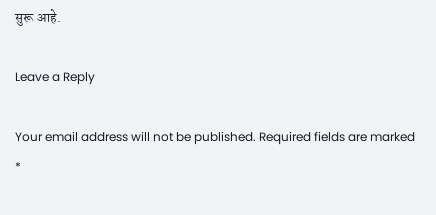सुरू आहे.

Leave a Reply

Your email address will not be published. Required fields are marked *